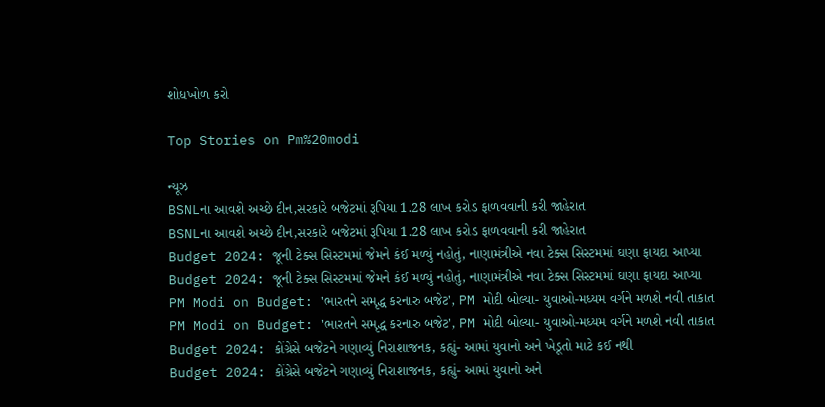શોધખોળ કરો

Top Stories on Pm%20modi

ન્યૂઝ
BSNLના આવશે અચ્છે દીન,સરકારે બજેટમાં રૂપિયા 1.28 લાખ કરોડ ફાળવવાની કરી જાહેરાત
BSNLના આવશે અચ્છે દીન,સરકારે બજેટમાં રૂપિયા 1.28 લાખ કરોડ ફાળવવાની કરી જાહેરાત
Budget 2024: જૂની ટેક્સ સિસ્ટમમાં જેમને કંઈ મળ્યું નહોતું, નાણામંત્રીએ નવા ટેક્સ સિસ્ટમમાં ઘણા ફાયદા આપ્યા
Budget 2024: જૂની ટેક્સ સિસ્ટમમાં જેમને કંઈ મળ્યું નહોતું, નાણામંત્રીએ નવા ટેક્સ સિસ્ટમમાં ઘણા ફાયદા આપ્યા
PM Modi on Budget: 'ભારતને સમૃદ્ધ કરનારુ બજેટ', PM મોદી બોલ્યા- યુવાઓ-મધ્યમ વર્ગને મળશે નવી તાકાત
PM Modi on Budget: 'ભારતને સમૃદ્ધ કરનારુ બજેટ', PM મોદી બોલ્યા- યુવાઓ-મધ્યમ વર્ગને મળશે નવી તાકાત
Budget 2024: કોંગ્રેસે બજેટને ગણાવ્યું નિરાશાજનક, કહ્યું- આમાં યુવાનો અને ખેડૂતો માટે કઈ નથી
Budget 2024: કોંગ્રેસે બજેટને ગણાવ્યું નિરાશાજનક, કહ્યું- આમાં યુવાનો અને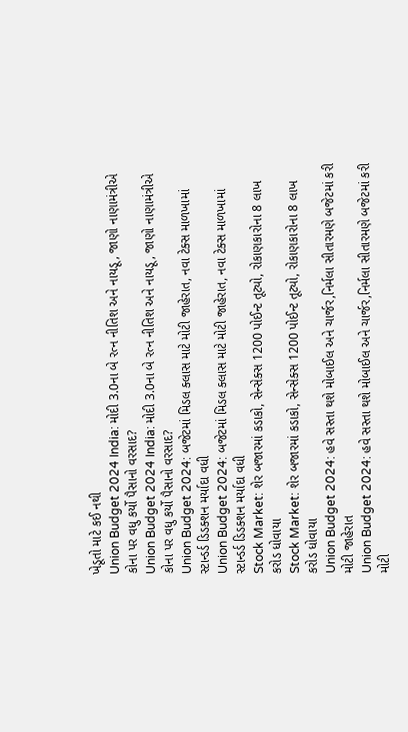ખેડૂતો માટે કઈ નથી
Union Budget 2024 India: મોદી 3.0ના બે રત્ન નીતિશ અને નાયડૂ, જાણો નાણામંત્રીએ કોના પર વધુ કર્યો પૈસાનો વરસાદ?
Union Budget 2024 India: મોદી 3.0ના બે રત્ન નીતિશ અને નાયડૂ, જાણો નાણામંત્રીએ કોના પર વધુ કર્યો પૈસાનો વરસાદ?
Union Budget 2024: બજેટમાં મિડલ ક્લાસ માટે મોટી જાહેરાત, નવા ટેક્સ માળખામાં સ્ટાન્ડર્ડ ડિડક્શન મર્યાદા વધી
Union Budget 2024: બજેટમાં મિડલ ક્લાસ માટે મોટી જાહેરાત, નવા ટેક્સ માળખામાં સ્ટાન્ડર્ડ ડિડક્શન મર્યાદા વધી
Stock Market: શેર બજારમાં કડાકો, સેન્સેક્સ 1200 પોઈન્ટ તૂટ્યો, રોકાણકારોના 8 લાખ કરોડ ધોવાયા
Stock Market: શેર બજારમાં કડાકો, સેન્સેક્સ 1200 પોઈન્ટ તૂટ્યો, રોકાણકારોના 8 લાખ કરોડ ધોવાયા
Union Budget 2024: હવે સસ્તા થશે મોબાઈલ અને ચાર્જર,નિર્મલા સીતારમણે બજેટમાં કરી મોટી જાહેરાત
Union Budget 2024: હવે સસ્તા થશે મોબાઈલ અને ચાર્જર,નિર્મલા સીતારમણે બજેટમાં કરી મોટી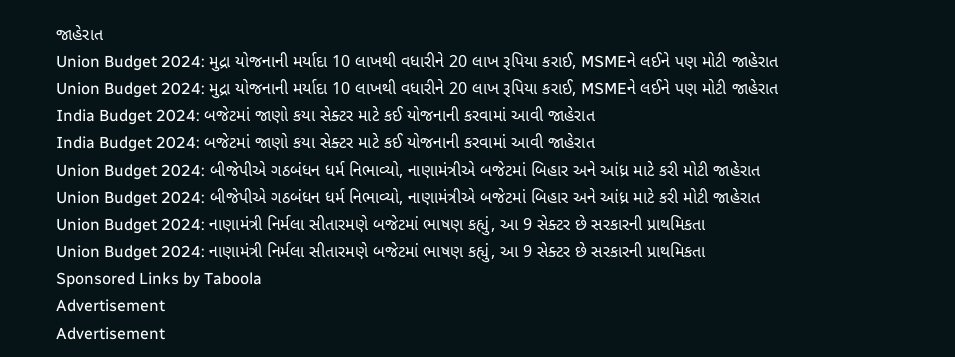જાહેરાત
Union Budget 2024: મુદ્રા યોજનાની મર્યાદા 10 લાખથી વધારીને 20 લાખ રૂપિયા કરાઈ, MSMEને લઈને પણ મોટી જાહેરાત
Union Budget 2024: મુદ્રા યોજનાની મર્યાદા 10 લાખથી વધારીને 20 લાખ રૂપિયા કરાઈ, MSMEને લઈને પણ મોટી જાહેરાત
India Budget 2024: બજેટમાં જાણો કયા સેક્ટર માટે કઈ યોજનાની કરવામાં આવી જાહેરાત
India Budget 2024: બજેટમાં જાણો કયા સેક્ટર માટે કઈ યોજનાની કરવામાં આવી જાહેરાત
Union Budget 2024: બીજેપીએ ગઠબંધન ધર્મ નિભાવ્યો, નાણામંત્રીએ બજેટમાં બિહાર અને આંધ્ર માટે કરી મોટી જાહેરાત
Union Budget 2024: બીજેપીએ ગઠબંધન ધર્મ નિભાવ્યો, નાણામંત્રીએ બજેટમાં બિહાર અને આંધ્ર માટે કરી મોટી જાહેરાત
Union Budget 2024: નાણામંત્રી નિર્મલા સીતારમણે બજેટમાં ભાષણ કહ્યું, આ 9 સેક્ટર છે સરકારની પ્રાથમિકતા
Union Budget 2024: નાણામંત્રી નિર્મલા સીતારમણે બજેટમાં ભાષણ કહ્યું, આ 9 સેક્ટર છે સરકારની પ્રાથમિકતા
Sponsored Links by Taboola
Advertisement
Advertisement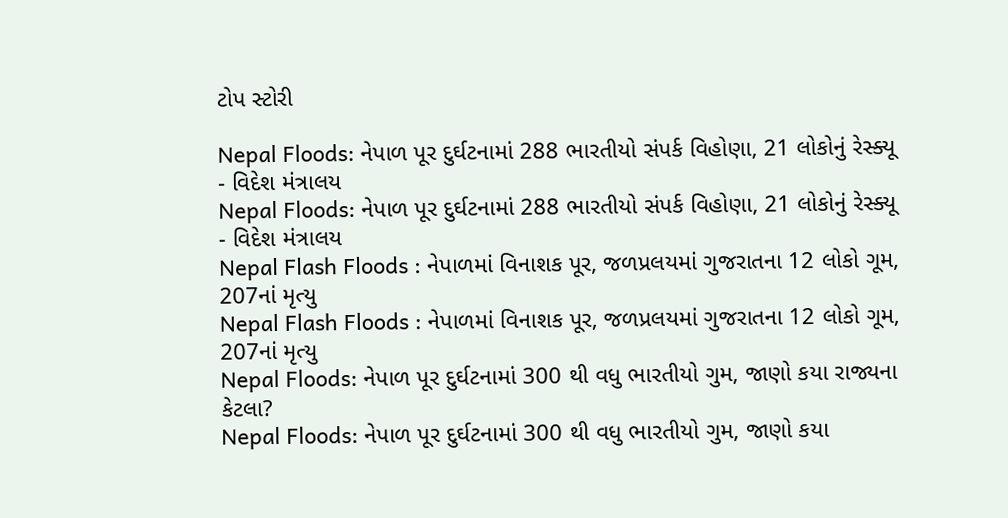ટોપ સ્ટોરી

Nepal Floods: નેપાળ પૂર દુર્ઘટનામાં 288 ભારતીયો સંપર્ક વિહોણા, 21 લોકોનું રેસ્ક્યૂ - વિદેશ મંત્રાલય
Nepal Floods: નેપાળ પૂર દુર્ઘટનામાં 288 ભારતીયો સંપર્ક વિહોણા, 21 લોકોનું રેસ્ક્યૂ - વિદેશ મંત્રાલય
Nepal Flash Floods : નેપાળમાં વિનાશક પૂર, જળપ્રલયમાં ગુજરાતના 12 લોકો ગૂમ, 207નાં મૃત્યુ
Nepal Flash Floods : નેપાળમાં વિનાશક પૂર, જળપ્રલયમાં ગુજરાતના 12 લોકો ગૂમ, 207નાં મૃત્યુ
Nepal Floods: નેપાળ પૂર દુર્ઘટનામાં 300 થી વધુ ભારતીયો ગુમ, જાણો કયા રાજ્યના કેટલા?
Nepal Floods: નેપાળ પૂર દુર્ઘટનામાં 300 થી વધુ ભારતીયો ગુમ, જાણો કયા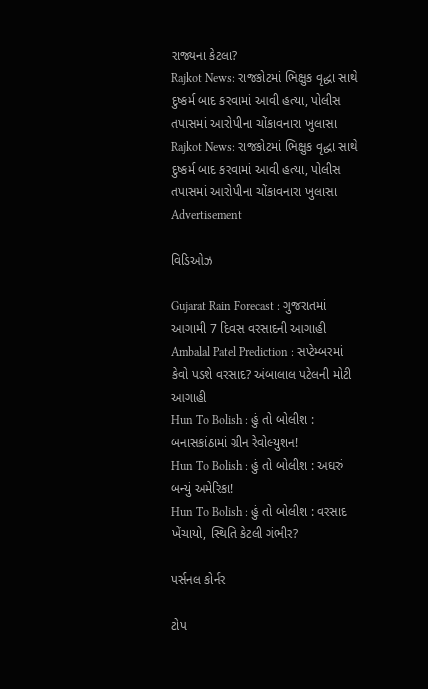રાજ્યના કેટલા?
Rajkot News: રાજકોટમાં ભિક્ષુક વૃદ્ધા સાથે દુષ્કર્મ બાદ કરવામાં આવી હત્યા, પોલીસ તપાસમાં આરોપીના ચોંકાવનારા ખુલાસા
Rajkot News: રાજકોટમાં ભિક્ષુક વૃદ્ધા સાથે દુષ્કર્મ બાદ કરવામાં આવી હત્યા, પોલીસ તપાસમાં આરોપીના ચોંકાવનારા ખુલાસા
Advertisement

વિડિઓઝ

Gujarat Rain Forecast : ગુજરાતમાં આગામી 7 દિવસ વરસાદની આગાહી
Ambalal Patel Prediction : સપ્ટેમ્બરમાં કેવો પડશે વરસાદ? અંબાલાલ પટેલની મોટી આગાહી
Hun To Bolish : હું તો બોલીશ : બનાસકાંઠામાં ગ્રીન રેવોલ્યુશન!
Hun To Bolish : હું તો બોલીશ : અઘરું બન્યું અમેરિકા!
Hun To Bolish : હું તો બોલીશ : વરસાદ ખેંચાયો, સ્થિતિ કેટલી ગંભીર?

પર્સનલ કોર્નર

ટોપ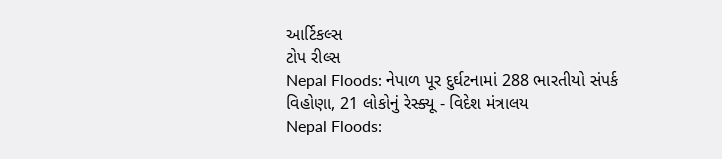આર્ટિકલ્સ
ટોપ રીલ્સ
Nepal Floods: નેપાળ પૂર દુર્ઘટનામાં 288 ભારતીયો સંપર્ક વિહોણા, 21 લોકોનું રેસ્ક્યૂ - વિદેશ મંત્રાલય
Nepal Floods: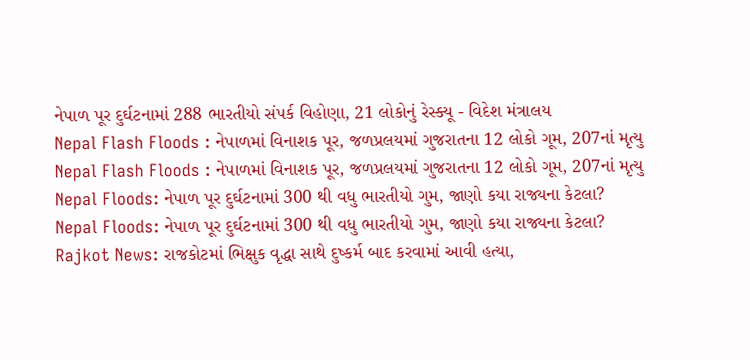નેપાળ પૂર દુર્ઘટનામાં 288 ભારતીયો સંપર્ક વિહોણા, 21 લોકોનું રેસ્ક્યૂ - વિદેશ મંત્રાલય
Nepal Flash Floods : નેપાળમાં વિનાશક પૂર, જળપ્રલયમાં ગુજરાતના 12 લોકો ગૂમ, 207નાં મૃત્યુ
Nepal Flash Floods : નેપાળમાં વિનાશક પૂર, જળપ્રલયમાં ગુજરાતના 12 લોકો ગૂમ, 207નાં મૃત્યુ
Nepal Floods: નેપાળ પૂર દુર્ઘટનામાં 300 થી વધુ ભારતીયો ગુમ, જાણો કયા રાજ્યના કેટલા?
Nepal Floods: નેપાળ પૂર દુર્ઘટનામાં 300 થી વધુ ભારતીયો ગુમ, જાણો કયા રાજ્યના કેટલા?
Rajkot News: રાજકોટમાં ભિક્ષુક વૃદ્ધા સાથે દુષ્કર્મ બાદ કરવામાં આવી હત્યા,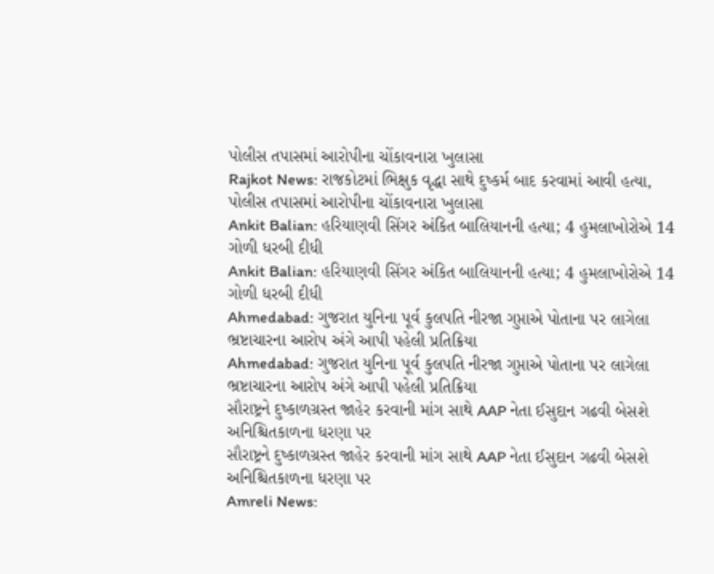પોલીસ તપાસમાં આરોપીના ચોંકાવનારા ખુલાસા
Rajkot News: રાજકોટમાં ભિક્ષુક વૃદ્ધા સાથે દુષ્કર્મ બાદ કરવામાં આવી હત્યા, પોલીસ તપાસમાં આરોપીના ચોંકાવનારા ખુલાસા
Ankit Balian: હરિયાણવી સિંગર અંકિત બાલિયાનની હત્યા; 4 હુમલાખોરોએ 14 ગોળી ધરબી દીધી
Ankit Balian: હરિયાણવી સિંગર અંકિત બાલિયાનની હત્યા; 4 હુમલાખોરોએ 14 ગોળી ધરબી દીધી
Ahmedabad: ગુજરાત યુનિના પૂર્વ કુલપતિ નીરજા ગુપ્તાએ પોતાના પર લાગેલા ભ્રષ્ટાચારના આરોપ અંગે આપી પહેલી પ્રતિક્રિયા
Ahmedabad: ગુજરાત યુનિના પૂર્વ કુલપતિ નીરજા ગુપ્તાએ પોતાના પર લાગેલા ભ્રષ્ટાચારના આરોપ અંગે આપી પહેલી પ્રતિક્રિયા
સૌરાષ્ટ્રને દુષ્કાળગ્રસ્ત જાહેર કરવાની માંગ સાથે AAP નેતા ઈસુદાન ગઢવી બેસશે અનિશ્ચિતકાળના ધરણા પર
સૌરાષ્ટ્રને દુષ્કાળગ્રસ્ત જાહેર કરવાની માંગ સાથે AAP નેતા ઈસુદાન ગઢવી બેસશે અનિશ્ચિતકાળના ધરણા પર
Amreli News: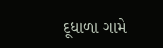દૂધાળા ગામે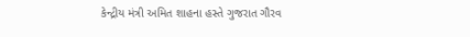કેન્દ્રીય મંત્રી અમિત શાહના હસ્તે ગુજરાત ગૌરવ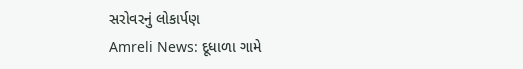સરોવરનું લોકાર્પણ
Amreli News: દૂધાળા ગામે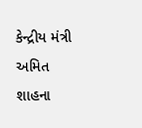કેન્દ્રીય મંત્રી અમિત શાહના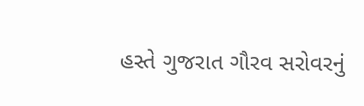હસ્તે ગુજરાત ગૌરવ સરોવરનું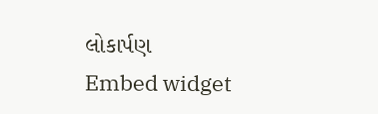લોકાર્પણ
Embed widget